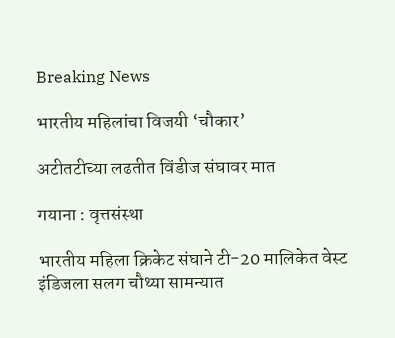Breaking News

भारतीय महिलांचा विजयी ‘चौकार’

अटीतटीच्या लढतीत विंडीज संघावर मात

गयाना : वृत्तसंस्था

भारतीय महिला क्रिकेट संघाने टी-20 मालिकेत वेस्ट इंडिजला सलग चौथ्या सामन्यात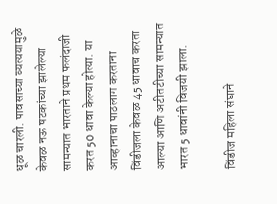धूळ चारली. पावसाच्या व्यत्ययामुळे केवळ नऊ षटकांच्या झालेल्या सामन्यात भारताने प्रथम फलंदाजी करत 50 धावा केल्या होत्या. या आव्हानाचा पाठलाग करताना विंडीजला केवळ 45 धावाच करता आल्या आणि अटीतटीच्या सामन्यात भारत 5 धावांनी विजयी झाला.

विंडीज महिला संघाने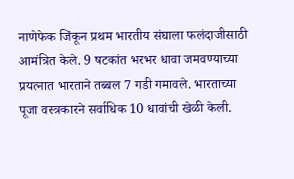नाणेफेक जिंकून प्रथम भारतीय संघाला फलंदाजीसाठी आमंत्रित केले. 9 षटकांत भरभर धावा जमवण्याच्या प्रयत्नात भारताने तब्बल 7 गडी गमावले. भारताच्या पूजा वस्त्रकारने सर्वाधिक 10 धावांची खेळी केली.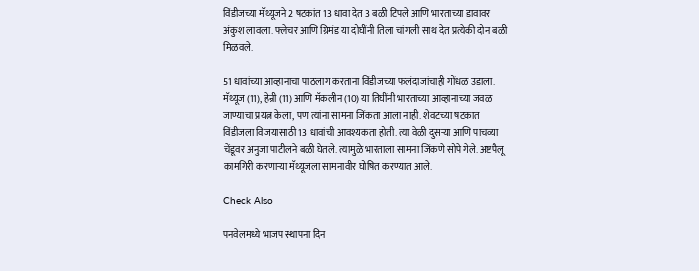विंडीजच्या मॅथ्यूजने 2 षटकांत 13 धावा देत 3 बळी टिपले आणि भारताच्या डावावर अंकुश लावला. फ्लेचर आणि ग्रिमंड या दोघींनी तिला चांगली साथ देत प्रत्येकी दोन बळी मिळवले.

51 धावांच्या आव्हानाचा पाठलाग करताना विंडीजच्या फलंदाजांचाही गोंधळ उडाला. मॅथ्यूज (11), हेन्री (11) आणि मॅकलीन (10) या तिघींनी भारताच्या आव्हानाच्या जवळ जाण्याचा प्रयत्न केला, पण त्यांना सामना जिंकता आला नाही. शेवटच्या षटकात विंडीजला विजयासाठी 13 धावांची आवश्यकता होती. त्या वेळी दुसर्‍या आणि पाचव्या चेंडूवर अनुजा पाटीलने बळी घेतले. त्यामुळे भारताला सामना जिंकणे सोपे गेले. अष्टपैलू कामगिरी करणार्‍या मॅथ्यूजला सामनावीर घोषित करण्यात आले.

Check Also

पनवेलमध्ये भाजप स्थापना दिन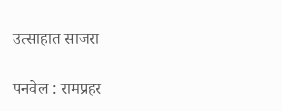उत्साहात साजरा

पनवेल : रामप्रहर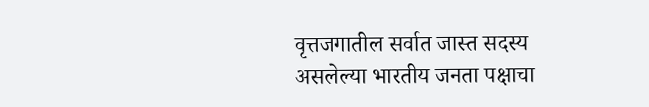वृत्तजगातील सर्वात जास्त सदस्य असलेल्या भारतीय जनता पक्षाचा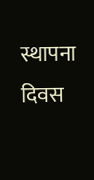स्थापना दिवस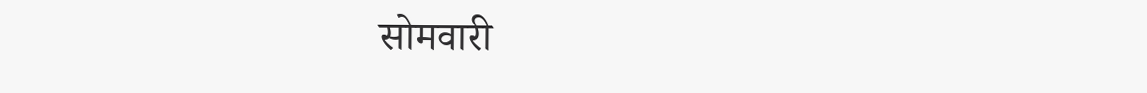सोमवारी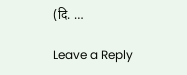(दि. …

Leave a Reply